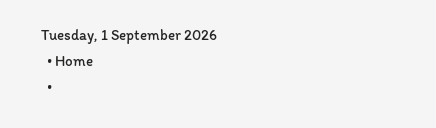Tuesday, 1 September 2026
  • Home
  •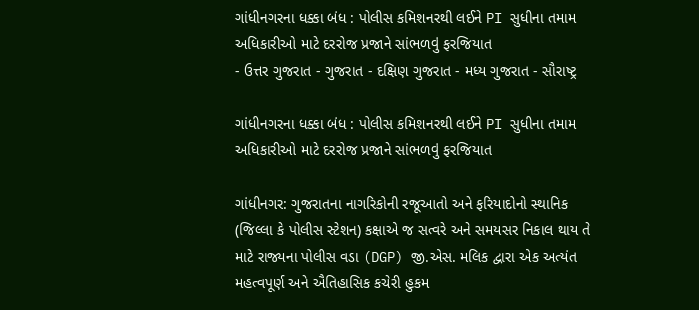ગાંધીનગરના ધક્કા બંધ : પોલીસ કમિશનરથી લઈને PI સુધીના તમામ અધિકારીઓ માટે દરરોજ પ્રજાને સાંભળવું ફરજિયાત
- ઉત્તર ગુજરાત - ગુજરાત - દક્ષિણ ગુજરાત - મધ્ય ગુજરાત - સૌરાષ્ટ્ર

ગાંધીનગરના ધક્કા બંધ : પોલીસ કમિશનરથી લઈને PI સુધીના તમામ અધિકારીઓ માટે દરરોજ પ્રજાને સાંભળવું ફરજિયાત

ગાંધીનગર: ગુજરાતના નાગરિકોની રજૂઆતો અને ફરિયાદોનો સ્થાનિક (જિલ્લા કે પોલીસ સ્ટેશન) કક્ષાએ જ સત્વરે અને સમયસર નિકાલ થાય તે માટે રાજ્યના પોલીસ વડા (DGP) જી.એસ. મલિક દ્વારા એક અત્યંત મહત્વપૂર્ણ અને ઐતિહાસિક કચેરી હુકમ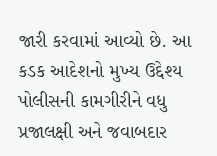જારી કરવામાં આવ્યો છે. આ કડક આદેશનો મુખ્ય ઉદ્દેશ્ય પોલીસની કામગીરીને વધુ પ્રજાલક્ષી અને જવાબદાર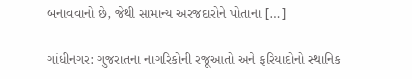બનાવવાનો છે, જેથી સામાન્ય અરજદારોને પોતાના […]

ગાંધીનગર: ગુજરાતના નાગરિકોની રજૂઆતો અને ફરિયાદોનો સ્થાનિક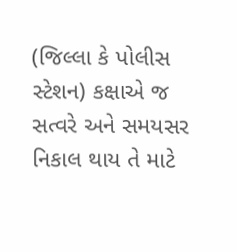(જિલ્લા કે પોલીસ સ્ટેશન) કક્ષાએ જ સત્વરે અને સમયસર નિકાલ થાય તે માટે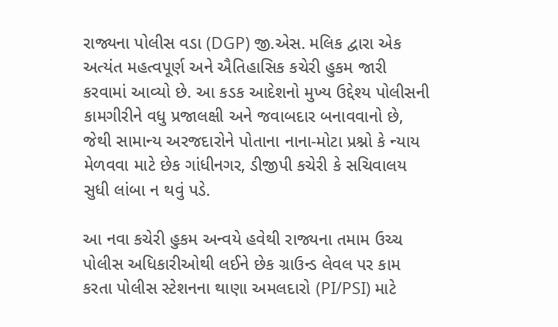રાજ્યના પોલીસ વડા (DGP) જી.એસ. મલિક દ્વારા એક અત્યંત મહત્વપૂર્ણ અને ઐતિહાસિક કચેરી હુકમ જારી કરવામાં આવ્યો છે. આ કડક આદેશનો મુખ્ય ઉદ્દેશ્ય પોલીસની કામગીરીને વધુ પ્રજાલક્ષી અને જવાબદાર બનાવવાનો છે, જેથી સામાન્ય અરજદારોને પોતાના નાના-મોટા પ્રશ્નો કે ન્યાય મેળવવા માટે છેક ગાંધીનગર, ડીજીપી કચેરી કે સચિવાલય સુધી લાંબા ન થવું પડે.

આ નવા કચેરી હુકમ અન્વયે હવેથી રાજ્યના તમામ ઉચ્ચ પોલીસ અધિકારીઓથી લઈને છેક ગ્રાઉન્ડ લેવલ પર કામ કરતા પોલીસ સ્ટેશનના થાણા અમલદારો (PI/PSI) માટે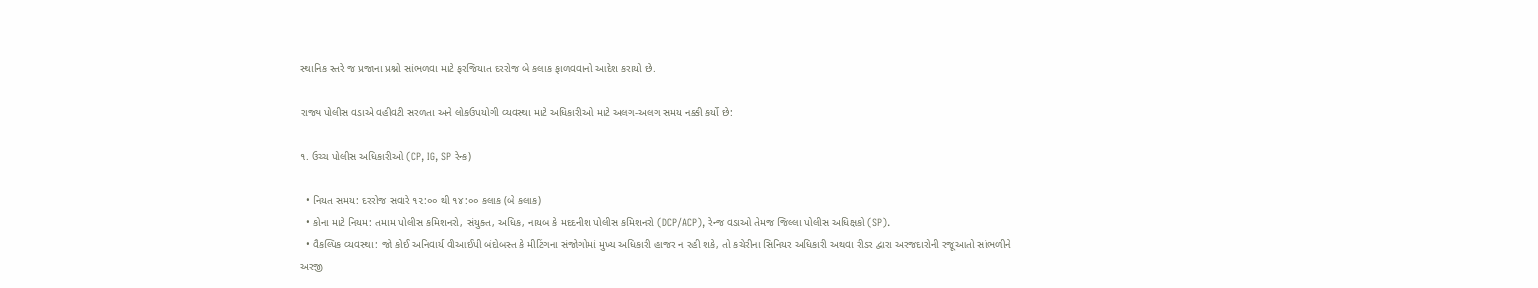સ્થાનિક સ્તરે જ પ્રજાના પ્રશ્નો સાંભળવા માટે ફરજિયાત દરરોજ બે કલાક ફાળવવાનો આદેશ કરાયો છે.

રાજ્ય પોલીસ વડાએ વહીવટી સરળતા અને લોકઉપયોગી વ્યવસ્થા માટે અધિકારીઓ માટે અલગ-અલગ સમય નક્કી કર્યો છે:

૧. ઉચ્ચ પોલીસ અધિકારીઓ (CP, IG, SP રેન્ક)

  • નિયત સમય: દરરોજ સવારે ૧૨:૦૦ થી ૧૪:૦૦ કલાક (બે કલાક)
  • કોના માટે નિયમ: તમામ પોલીસ કમિશનરો, સંયુક્ત, અધિક, નાયબ કે મદદનીશ પોલીસ કમિશનરો (DCP/ACP), રેન્જ વડાઓ તેમજ જિલ્લા પોલીસ અધિક્ષકો (SP).
  • વૈકલ્પિક વ્યવસ્થા: જો કોઈ અનિવાર્ય વીઆઈપી બંદોબસ્ત કે મીટિંગના સંજોગોમાં મુખ્ય અધિકારી હાજર ન રહી શકે, તો કચેરીના સિનિયર અધિકારી અથવા રીડર દ્વારા અરજદારોની રજૂઆતો સાંભળીને અરજી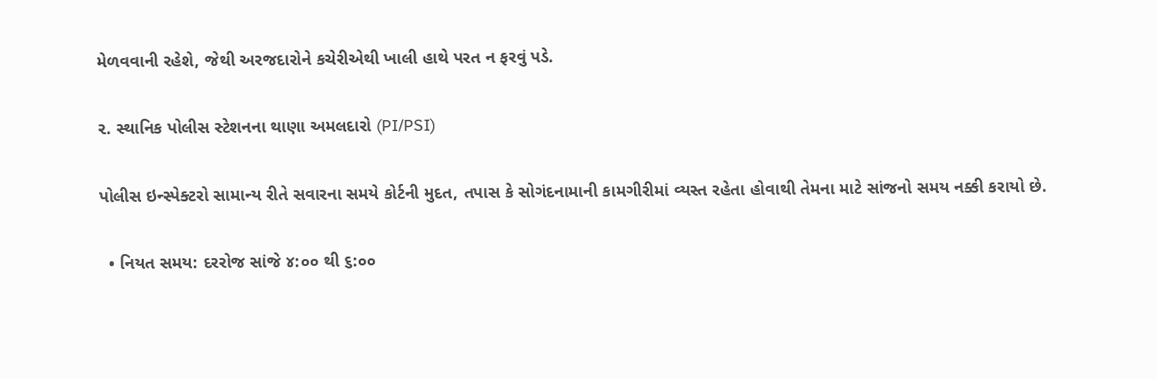મેળવવાની રહેશે, જેથી અરજદારોને કચેરીએથી ખાલી હાથે પરત ન ફરવું પડે.

૨. સ્થાનિક પોલીસ સ્ટેશનના થાણા અમલદારો (PI/PSI)

પોલીસ ઇન્સ્પેક્ટરો સામાન્ય રીતે સવારના સમયે કોર્ટની મુદત, તપાસ કે સોગંદનામાની કામગીરીમાં વ્યસ્ત રહેતા હોવાથી તેમના માટે સાંજનો સમય નક્કી કરાયો છે.

  • નિયત સમય: દરરોજ સાંજે ૪:૦૦ થી ૬:૦૦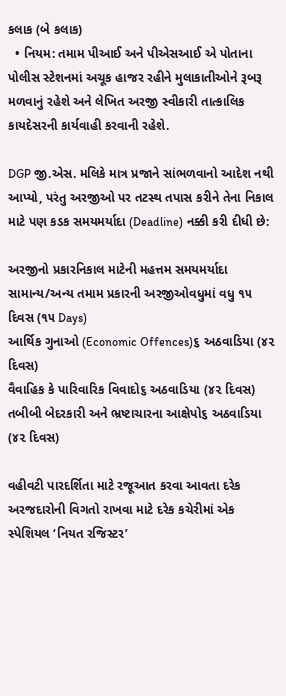કલાક (બે કલાક)
  • નિયમ: તમામ પીઆઈ અને પીએસઆઈ એ પોતાના પોલીસ સ્ટેશનમાં અચૂક હાજર રહીને મુલાકાતીઓને રૂબરૂ મળવાનું રહેશે અને લેખિત અરજી સ્વીકારી તાત્કાલિક કાયદેસરની કાર્યવાહી કરવાની રહેશે.

DGP જી.એસ. મલિકે માત્ર પ્રજાને સાંભળવાનો આદેશ નથી આપ્યો, પરંતુ અરજીઓ પર તટસ્થ તપાસ કરીને તેના નિકાલ માટે પણ કડક સમયમર્યાદા (Deadline) નક્કી કરી દીધી છે:

અરજીનો પ્રકારનિકાલ માટેની મહત્તમ સમયમર્યાદા
સામાન્ય/અન્ય તમામ પ્રકારની અરજીઓવધુમાં વધુ ૧૫ દિવસ (૧૫ Days)
આર્થિક ગુનાઓ (Economic Offences)૬ અઠવાડિયા (૪૨ દિવસ)
વૈવાહિક કે પારિવારિક વિવાદો૬ અઠવાડિયા (૪૨ દિવસ)
તબીબી બેદરકારી અને ભ્રષ્ટાચારના આક્ષેપો૬ અઠવાડિયા (૪૨ દિવસ)

વહીવટી પારદર્શિતા માટે રજૂઆત કરવા આવતા દરેક અરજદારોની વિગતો રાખવા માટે દરેક કચેરીમાં એક સ્પેશિયલ ‘નિયત રજિસ્ટર’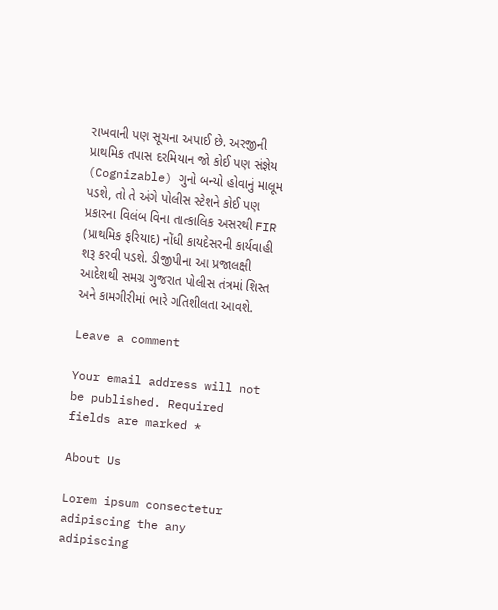રાખવાની પણ સૂચના અપાઈ છે. અરજીની પ્રાથમિક તપાસ દરમિયાન જો કોઈ પણ સંજ્ઞેય (Cognizable) ગુનો બન્યો હોવાનું માલૂમ પડશે, તો તે અંગે પોલીસ સ્ટેશને કોઈ પણ પ્રકારના વિલંબ વિના તાત્કાલિક અસરથી FIR (પ્રાથમિક ફરિયાદ) નોંધી કાયદેસરની કાર્યવાહી શરૂ કરવી પડશે. ડીજીપીના આ પ્રજાલક્ષી આદેશથી સમગ્ર ગુજરાત પોલીસ તંત્રમાં શિસ્ત અને કામગીરીમાં ભારે ગતિશીલતા આવશે.

Leave a comment

Your email address will not be published. Required fields are marked *

About Us

Lorem ipsum consectetur adipiscing the any adipiscing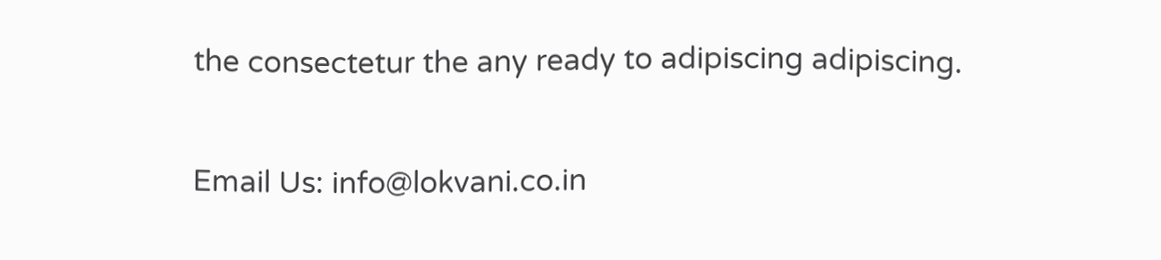the consectetur the any ready to adipiscing adipiscing.

Email Us: info@lokvani.co.in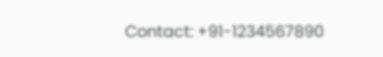Contact: +91-1234567890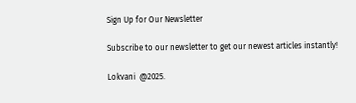Sign Up for Our Newsletter

Subscribe to our newsletter to get our newest articles instantly!

Lokvani  @2025.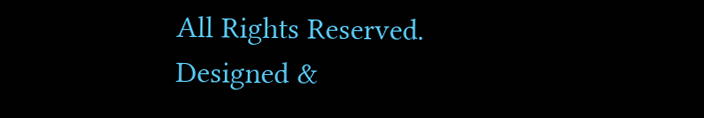All Rights Reserved. Designed &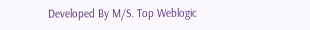Developed By M/S. Top Weblogic